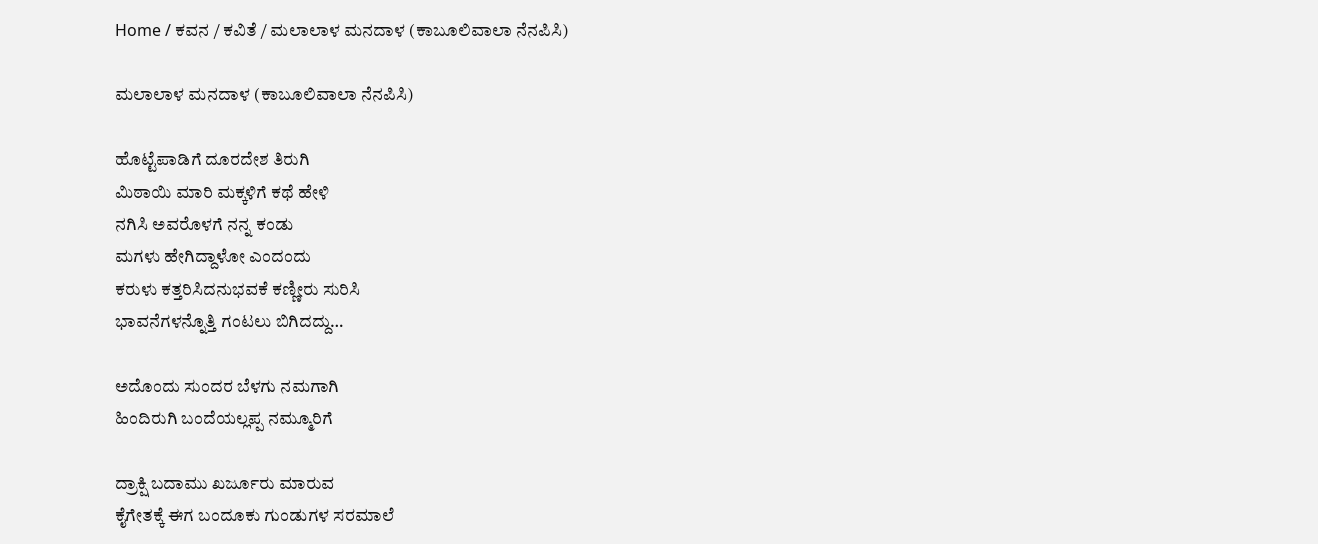Home / ಕವನ / ಕವಿತೆ / ಮಲಾಲಾಳ ಮನದಾಳ (ಕಾಬೂಲಿವಾಲಾ ನೆನಪಿಸಿ)

ಮಲಾಲಾಳ ಮನದಾಳ (ಕಾಬೂಲಿವಾಲಾ ನೆನಪಿಸಿ)

ಹೊಟ್ಟೆಪಾಡಿಗೆ ದೂರದೇಶ ತಿರುಗಿ
ಮಿಠಾಯಿ ಮಾರಿ ಮಕ್ಕಳಿಗೆ ಕಥೆ ಹೇಳಿ
ನಗಿಸಿ ಅವರೊಳಗೆ ನನ್ನ ಕಂಡು
ಮಗಳು ಹೇಗಿದ್ದಾಳೋ ಎಂದಂದು
ಕರುಳು ಕತ್ತರಿಸಿದನುಭವಕೆ ಕಣ್ಣೀರು ಸುರಿಸಿ
ಭಾವನೆಗಳನ್ನೊತ್ತಿ ಗಂಟಲು ಬಿಗಿದದ್ದು…

ಅದೊಂದು ಸುಂದರ ಬೆಳಗು ನಮಗಾಗಿ
ಹಿಂದಿರುಗಿ ಬಂದೆಯಲ್ಲಪ್ಪ ನಮ್ಮೂರಿಗೆ

ದ್ರಾಕ್ಷಿ ಬದಾಮು ಖರ್ಜೂರು ಮಾರುವ
ಕೈಗೇತಕ್ಕೆ ಈಗ ಬಂದೂಕು ಗುಂಡುಗಳ ಸರಮಾಲೆ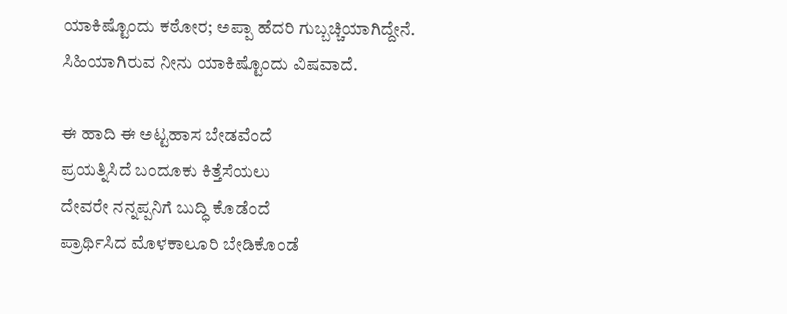ಯಾಕಿಷ್ಟೊಂದು ಕಠೋರ; ಅಪ್ಪಾ ಹೆದರಿ ಗುಬ್ಬಚ್ಚಿಯಾಗಿದ್ದೇನೆ.
ಸಿಹಿಯಾಗಿರುವ ನೀನು ಯಾಕಿಷ್ಟೊಂದು ವಿಷವಾದೆ.

ಈ ಹಾದಿ ಈ ಅಟ್ಟಹಾಸ ಬೇಡವೆಂದೆ
ಪ್ರಯತ್ನಿಸಿದೆ ಬಂದೂಕು ಕಿತ್ತೆಸೆಯಲು
ದೇವರೇ ನನ್ನಪ್ಪನಿಗೆ ಬುದ್ಧಿ ಕೊಡೆಂದೆ
ಪ್ರಾರ್ಥಿಸಿದ ಮೊಳಕಾಲೂರಿ ಬೇಡಿಕೊಂಡೆ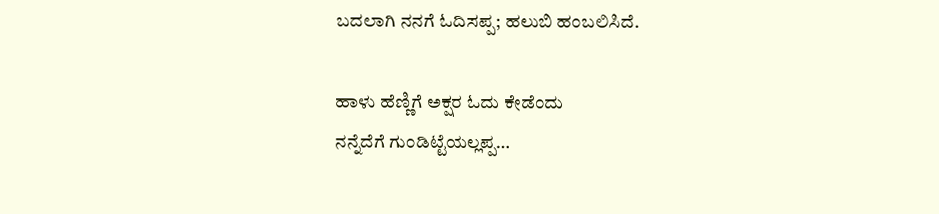ಬದಲಾಗಿ ನನಗೆ ಓದಿಸಪ್ಪ; ಹಲುಬಿ ಹಂಬಲಿಸಿದೆ.

ಹಾಳು ಹೆಣ್ಣಿಗೆ ಅಕ್ಷರ ಓದು ಕೇಡೆಂದು
ನನ್ನೆದೆಗೆ ಗುಂಡಿಟ್ಟೆಯಲ್ಲಪ್ಪ…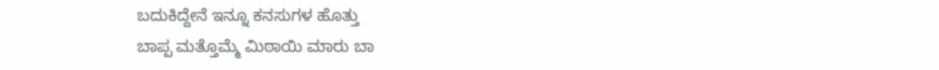ಬದುಕಿದ್ದೇನೆ ಇನ್ನೂ ಕನಸುಗಳ ಹೊತ್ತು
ಬಾಪ್ಪ ಮತ್ತೊಮ್ಮೆ ಮಿಠಾಯಿ ಮಾರು ಬಾ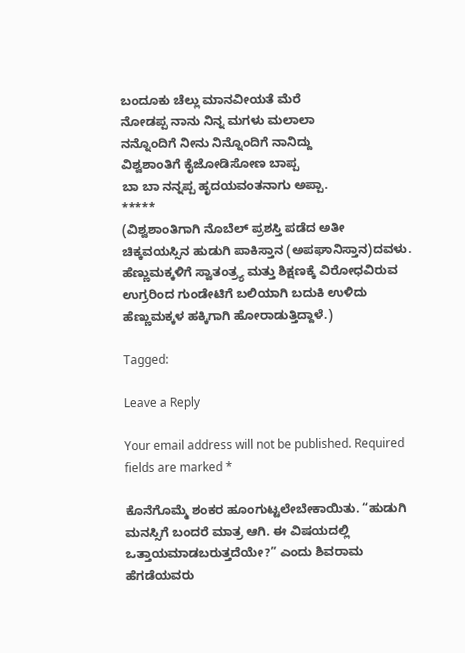ಬಂದೂಕು ಚೆಲ್ಲು ಮಾನವೀಯತೆ ಮೆರೆ
ನೋಡಪ್ಪ ನಾನು ನಿನ್ನ ಮಗಳು ಮಲಾಲಾ
ನನ್ನೊಂದಿಗೆ ನೀನು ನಿನ್ನೊಂದಿಗೆ ನಾನಿದ್ದು
ವಿಶ್ವಶಾಂತಿಗೆ ಕೈಜೋಡಿಸೋಣ ಬಾಪ್ಪ
ಬಾ ಬಾ ನನ್ನಪ್ಪ ಹೃದಯವಂತನಾಗು ಅಪ್ಪಾ.
*****
(ವಿಶ್ವಶಾಂತಿಗಾಗಿ ನೊಬೆಲ್ ಪ್ರಶಸ್ತಿ ಪಡೆದ ಅತೀ ಚಿಕ್ಕವಯಸ್ಸಿನ ಹುಡುಗಿ ಪಾಕಿಸ್ತಾನ (ಅಪಘಾನಿಸ್ತಾನ)ದವಳು. ಹೆಣ್ಣುಮಕ್ಕಳಿಗೆ ಸ್ವಾತಂತ್ರ್ಯ ಮತ್ತು ಶಿಕ್ಷಣಕ್ಕೆ ವಿರೋಧವಿರುವ ಉಗ್ರರಿಂದ ಗುಂಡೇಟಿಗೆ ಬಲಿಯಾಗಿ ಬದುಕಿ ಉಳಿದು ಹೆಣ್ಣುಮಕ್ಕಳ ಹಕ್ಕಿಗಾಗಿ ಹೋರಾಡುತ್ತಿದ್ದಾಳೆ.)

Tagged:

Leave a Reply

Your email address will not be published. Required fields are marked *

ಕೊನೆಗೊಮ್ಮೆ ಶಂಕರ ಹೂಂಗುಟ್ಟಲೇಬೇಕಾಯಿತು. “ಹುಡುಗಿ ಮನಸ್ಸಿಗೆ ಬಂದರೆ ಮಾತ್ರ ಆಗಿ. ಈ ವಿಷಯದಲ್ಲಿ ಒತ್ತಾಯಮಾಡಬರುತ್ತದೆಯೇ?” ಎಂದು ಶಿವರಾಮ ಹೆಗಡೆಯವರು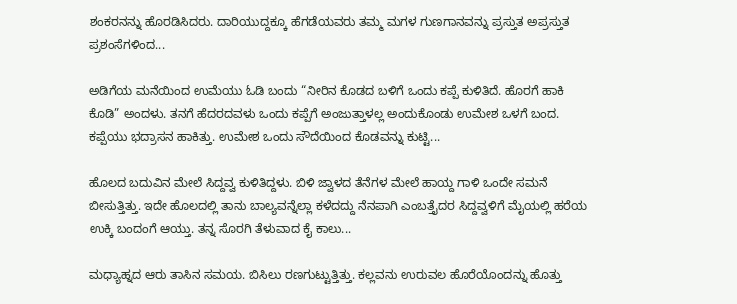ಶಂಕರನನ್ನು ಹೊರಡಿಸಿದರು. ದಾರಿಯುದ್ದಕ್ಕೂ ಹೆಗಡೆಯವರು ತಮ್ಮ ಮಗಳ ಗುಣಗಾನವನ್ನು ಪ್ರಸ್ತುತ ಅಪ್ರಸ್ತುತ ಪ್ರಶಂಸೆಗಳಿಂದ...

ಅಡಿಗೆಯ ಮನೆಯಿಂದ ಉಮೆಯು ಓಡಿ ಬಂದು “ನೀರಿನ ಕೊಡದ ಬಳಿಗೆ ಒಂದು ಕಪ್ಪೆ ಕುಳಿತಿದೆ. ಹೊರಗೆ ಹಾಕಿ ಕೊಡಿ” ಅಂದಳು. ತನಗೆ ಹೆದರದವಳು ಒಂದು ಕಪ್ಪೆಗೆ ಅಂಜುತ್ತಾಳಲ್ಲ ಅಂದುಕೊಂಡು ಉಮೇಶ ಒಳಗೆ ಬಂದ. ಕಪ್ಪೆಯು ಭದ್ರಾಸನ ಹಾಕಿತ್ತು. ಉಮೇಶ ಒಂದು ಸೌದೆಯಿಂದ ಕೊಡವನ್ನು ಕುಟ್ಟಿ...

ಹೊಲದ ಬದುವಿನ ಮೇಲೆ ಸಿದ್ದವ್ವ ಕುಳಿತಿದ್ದಳು. ಬಿಳಿ ಜ್ವಾಳದ ತೆನೆಗಳ ಮೇಲೆ ಹಾಯ್ದ ಗಾಳಿ ಒಂದೇ ಸಮನೆ ಬೀಸುತ್ತಿತ್ತು. ಇದೇ ಹೊಲದಲ್ಲಿ ತಾನು ಬಾಲ್ಯವನ್ನೆಲ್ಲಾ ಕಳೆದದ್ದು ನೆನಪಾಗಿ ಎಂಬತ್ತೈದರ ಸಿದ್ದವ್ವಳಿಗೆ ಮೈಯಲ್ಲಿ ಹರೆಯ ಉಕ್ಕಿ ಬಂದಂಗೆ ಆಯ್ತು. ತನ್ನ ಸೊರಗಿ ತೆಳುವಾದ ಕೈ ಕಾಲು...

ಮಧ್ಯಾಹ್ನದ ಆರು ತಾಸಿನ ಸಮಯ. ಬಿಸಿಲು ರಣಗುಟ್ಟುತ್ತಿತ್ತು. ಕಲ್ಲವನು ಉರುವಲ ಹೊರೆಯೊಂದನ್ನು ಹೊತ್ತು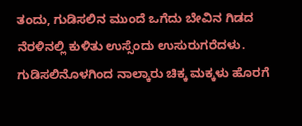ತಂದು, ಗುಡಿಸಲಿನ ಮುಂದೆ ಒಗೆದು ಬೇವಿನ ಗಿಡದ ನೆರಳಿನಲ್ಲಿ ಕುಳಿತು ಉಸ್ಸೆಂದು ಉಸುರುಗರೆದಳು. ಗುಡಿಸಲಿನೊಳಗಿಂದ ನಾಲ್ಕಾರು ಚಿಕ್ಕ ಮಕ್ಕಳು ಹೊರಗೆ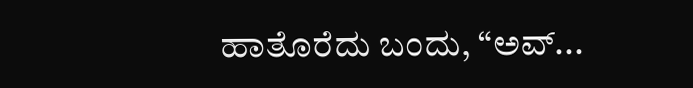ಹಾತೊರೆದು ಬಂದು, “ಅವ್...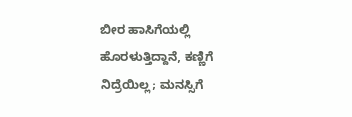ಬೀರ ಹಾಸಿಗೆಯಲ್ಲಿ ಹೊರಳುತ್ತಿದ್ದಾನೆ, ಕಣ್ಣಿಗೆ ನಿದ್ರೆಯಿಲ್ಲ; ಮನಸ್ಸಿಗೆ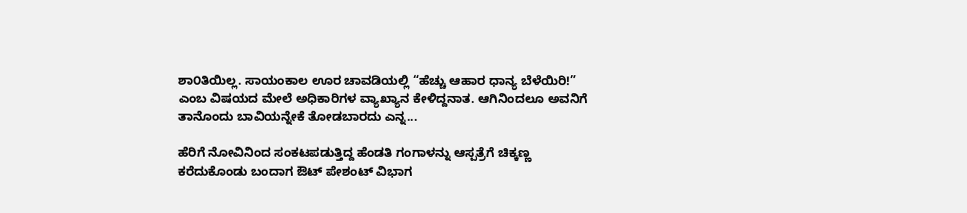ಶಾ೦ತಿಯಿಲ್ಲ. ಸಾಯಂಕಾಲ ಊರ ಚಾವಡಿಯಲ್ಲಿ “ಹೆಚ್ಚು ಆಹಾರ ಧಾನ್ಯ ಬೆಳೆಯಿರಿ!” ಎಂಬ ವಿಷಯದ ಮೇಲೆ ಅಧಿಕಾರಿಗಳ ವ್ಯಾಖ್ಯಾನ ಕೇಳಿದ್ದನಾತ. ಆಗಿನಿಂದಲೂ ಅವನಿಗೆ ತಾನೊಂದು ಬಾವಿಯನ್ನೇಕೆ ತೋಡಬಾರದು ಎನ್ನ...

ಹೆರಿಗೆ ನೋವಿನಿಂದ ಸಂಕಟಪಡುತ್ತಿದ್ದ ಹೆಂಡತಿ ಗಂಗಾಳನ್ನು ಆಸ್ಪತ್ರೆಗೆ ಚಿಕ್ಕಣ್ಣ ಕರೆದುಕೊಂಡು ಬಂದಾಗ ಔಟ್ ಪೇಶಂಟ್ ವಿಭಾಗ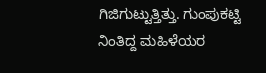ಗಿಜಿಗುಟ್ಟುತ್ತಿತ್ತು. ಗುಂಪುಕಟ್ಟಿ ನಿಂತಿದ್ದ ಮಹಿಳೆಯರ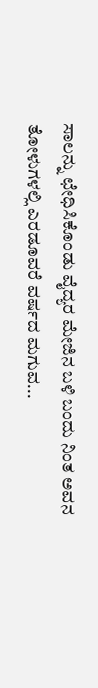ಸಾಲನ್ನು ಛೇಧಿಸಿಕೊಂಡು ವೈದ್ಯರ ಮೇಜಿನ ಬಳಿ ಬಂದು ನಿಂತ ಅವನ ತೋಳುಗಳಲ್ಲಿ ಎರಡೂವರೆ ವರ್ಷದ ಮಗುವ...